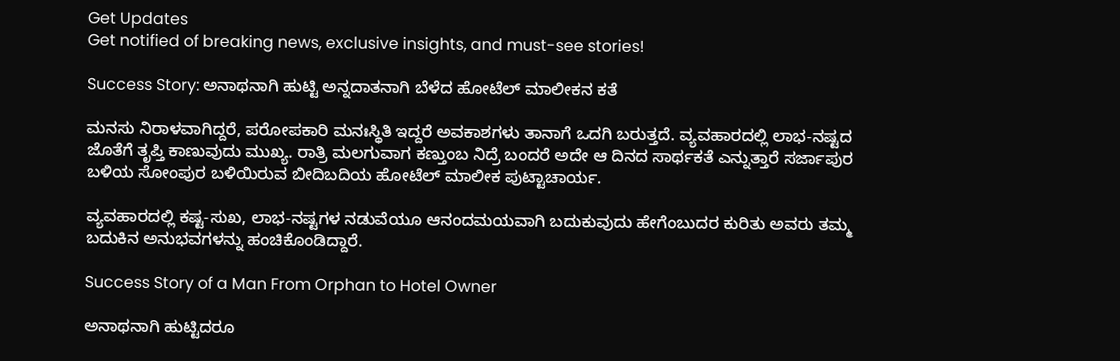Get Updates
Get notified of breaking news, exclusive insights, and must-see stories!

Success Story: ಅನಾಥನಾಗಿ ಹುಟ್ಟಿ ಅನ್ನದಾತನಾಗಿ ಬೆಳೆದ ಹೋಟೆಲ್ ಮಾಲೀಕನ ಕತೆ

ಮನಸು ನಿರಾಳವಾಗಿದ್ದರೆ, ಪರೋಪಕಾರಿ ಮನಃಸ್ಥಿತಿ ಇದ್ದರೆ ಅವಕಾಶಗಳು ತಾನಾಗೆ ಒದಗಿ ಬರುತ್ತದೆ. ವ್ಯವಹಾರದಲ್ಲಿ ಲಾಭ-ನಷ್ಟದ ಜೊತೆಗೆ ತೃಪ್ತಿ ಕಾಣುವುದು ಮುಖ್ಯ. ರಾತ್ರಿ ಮಲಗುವಾಗ ಕಣ್ತುಂಬ ನಿದ್ರೆ ಬಂದರೆ ಅದೇ ಆ ದಿನದ ಸಾರ್ಥಕತೆ ಎನ್ನುತ್ತಾರೆ ಸರ್ಜಾಪುರ ಬಳಿಯ ಸೋಂಪುರ ಬಳಿಯಿರುವ ಬೀದಿಬದಿಯ ಹೋಟೆಲ್ ಮಾಲೀಕ‌ ಪುಟ್ಟಾಚಾರ್ಯ.

ವ್ಯವಹಾರದಲ್ಲಿ ಕಷ್ಟ-ಸುಖ, ಲಾಭ-ನಷ್ಟಗಳ ನಡುವೆಯೂ ಆನಂದಮಯವಾಗಿ ಬದುಕುವುದು ಹೇಗೆಂಬುದರ ಕುರಿತು ಅವರು ತಮ್ಮ ಬದುಕಿನ ಅನುಭವಗಳನ್ನು ಹಂಚಿಕೊಂಡಿದ್ದಾರೆ.

Success Story of a Man From Orphan to Hotel Owner

ಅನಾಥನಾಗಿ ಹುಟ್ಟಿದರೂ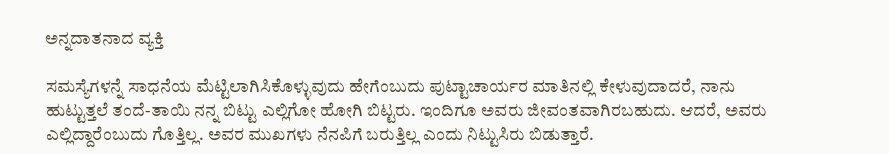ಅನ್ನದಾತನಾದ ವ್ಯಕ್ತಿ

ಸಮಸ್ಯೆಗಳನ್ನೆ ಸಾಧನೆಯ ಮೆಟ್ಟಿಲಾಗಿಸಿಕೊಳ್ಳುವುದು ಹೇಗೆಂಬುದು ಪುಟ್ಟಾಚಾರ್ಯರ ಮಾತಿನಲ್ಲಿ ಕೇಳುವುದಾದರೆ, ನಾನು ಹುಟ್ಟುತ್ತಲೆ ತಂದೆ-ತಾಯಿ ನನ್ನ ಬಿಟ್ಟು ಎಲ್ಲಿಗೋ ಹೋಗಿ ಬಿಟ್ಟರು. ಇಂದಿಗೂ ಅವರು ಜೀವಂತವಾಗಿರಬಹುದು. ಆದರೆ, ಅವರು ಎಲ್ಲಿದ್ದಾರೆಂಬುದು ಗೊತ್ತಿಲ್ಲ. ಅವರ ಮುಖಗಳು ನೆನಪಿಗೆ ಬರುತ್ತಿಲ್ಲ ಎಂದು ನಿಟ್ಟುಸಿರು ಬಿಡುತ್ತಾರೆ.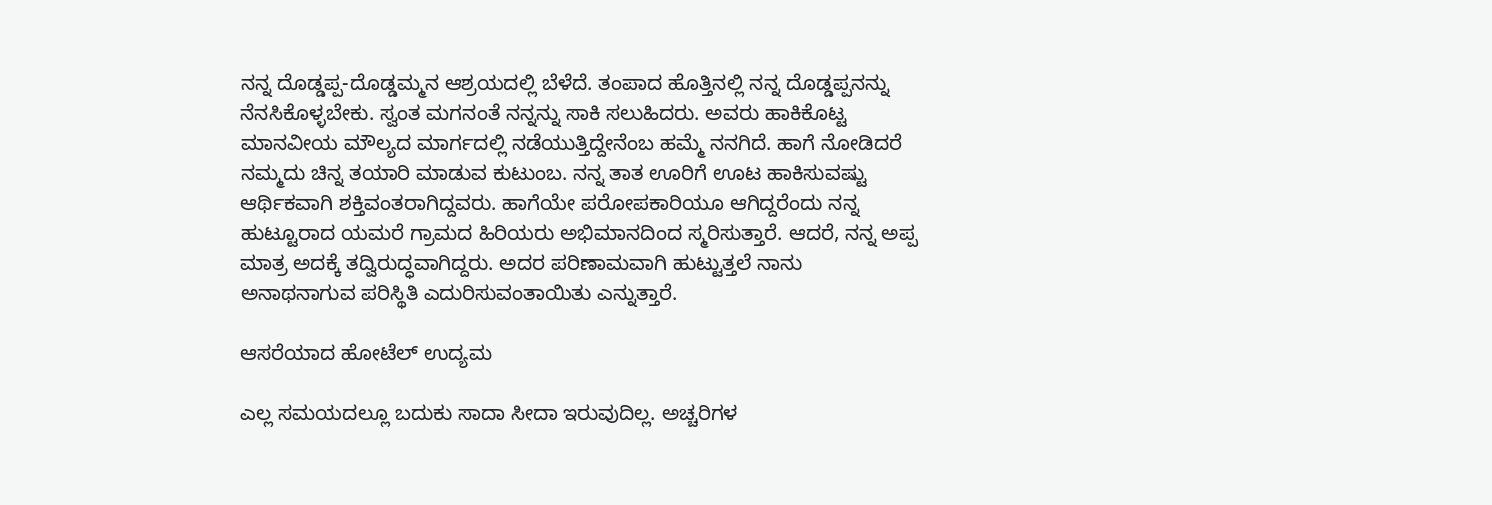ನನ್ನ ದೊಡ್ಡಪ್ಪ-ದೊಡ್ಡಮ್ಮನ ಆಶ್ರಯದಲ್ಲಿ ಬೆಳೆದೆ. ತಂಪಾದ ಹೊತ್ತಿನಲ್ಲಿ ನನ್ನ ದೊಡ್ಡಪ್ಪನನ್ನು ನೆನಸಿಕೊಳ್ಳಬೇಕು‌. ಸ್ವಂತ ಮಗನಂತೆ ನನ್ನನ್ನು ಸಾಕಿ ಸಲುಹಿದರು. ಅವರು ಹಾಕಿಕೊಟ್ಟ ಮಾನವೀಯ ಮೌಲ್ಯದ ಮಾರ್ಗದಲ್ಲಿ ನಡೆಯುತ್ತಿದ್ದೇನೆಂಬ ಹಮ್ಮೆ ನನಗಿದೆ. ಹಾಗೆ ನೋಡಿದರೆ ನಮ್ಮದು ಚಿನ್ನ ತಯಾರಿ ಮಾಡುವ ಕುಟುಂಬ. ನನ್ನ ತಾತ ಊರಿಗೆ ಊಟ ಹಾಕಿಸುವಷ್ಟು ಆರ್ಥಿಕವಾಗಿ ಶಕ್ತಿವಂತರಾಗಿದ್ದವರು. ಹಾಗೆಯೇ ಪರೋಪಕಾರಿಯೂ ಆಗಿದ್ದರೆಂದು ನನ್ನ ಹುಟ್ಟೂರಾದ ಯಮರೆ ಗ್ರಾಮದ ಹಿರಿಯರು ಅಭಿಮಾನದಿಂದ ಸ್ಮರಿಸುತ್ತಾರೆ. ಆದರೆ, ನನ್ನ ಅಪ್ಪ ಮಾತ್ರ ಅದಕ್ಕೆ ತದ್ವಿರುದ್ಧವಾಗಿದ್ದರು. ಅದರ ಪರಿಣಾಮವಾಗಿ ಹುಟ್ಟುತ್ತಲೆ ನಾನು ಅನಾಥನಾಗುವ ಪರಿಸ್ಥಿತಿ ಎದುರಿಸುವಂತಾಯಿತು ಎನ್ನುತ್ತಾರೆ.

ಆಸರೆಯಾದ ಹೋಟೆಲ್ ಉದ್ಯಮ

ಎಲ್ಲ ಸಮಯದಲ್ಲೂ ಬದುಕು ಸಾದಾ ಸೀದಾ ಇರುವುದಿಲ್ಲ. ಅಚ್ಚರಿಗಳ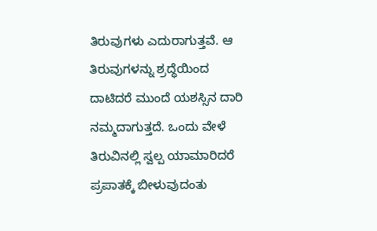ತಿರುವುಗಳು ಎದುರಾಗುತ್ತವೆ. ಆ ತಿರುವುಗಳನ್ನು ಶ್ರದ್ಧೆಯಿಂದ ದಾಟಿದರೆ ಮುಂದೆ ಯಶಸ್ಸಿನ ದಾರಿ ನಮ್ಮದಾಗುತ್ತದೆ. ಒಂದು ವೇಳೆ ತಿರುವಿನಲ್ಲಿ ಸ್ವಲ್ಪ ಯಾಮಾರಿದರೆ ಪ್ರಪಾತಕ್ಕೆ ಬೀಳುವುದಂತು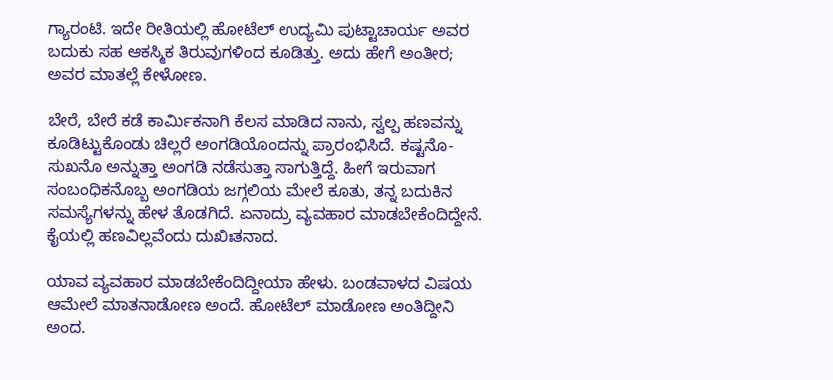ಗ್ಯಾರಂಟಿ. ಇದೇ ರೀತಿಯಲ್ಲಿ ಹೋಟೆಲ್ ಉದ್ಯಮಿ ಪುಟ್ಟಾಚಾರ್ಯ ಅವರ ಬದುಕು ಸಹ ಆಕಸ್ಮಿಕ ತಿರುವುಗಳಿಂದ ಕೂಡಿತ್ತು. ಅದು ಹೇಗೆ ಅಂತೀರ; ಅವರ ಮಾತಲ್ಲೆ ಕೇಳೋಣ.

ಬೇರೆ, ಬೇರೆ ಕಡೆ ಕಾರ್ಮಿಕನಾಗಿ ಕೆಲಸ ಮಾಡಿದ ನಾನು, ಸ್ವಲ್ಪ ಹಣವನ್ನು ಕೂಡಿಟ್ಟುಕೊಂಡು ಚಿಲ್ಲರೆ ಅಂಗಡಿಯೊಂದನ್ನು ಪ್ರಾರಂಭಿಸಿದೆ. ಕಷ್ಟನೊ-ಸುಖನೊ ಅನ್ನುತ್ತಾ ಅಂಗಡಿ ನಡೆಸುತ್ತಾ ಸಾಗುತ್ತಿದ್ದೆ. ಹೀಗೆ ಇರುವಾಗ ಸಂಬಂಧಿಕನೊಬ್ಬ ಅಂಗಡಿಯ ಜಗ್ಗಲಿಯ ಮೇಲೆ ಕೂತು, ತನ್ನ ಬದುಕಿನ ಸಮಸ್ಯೆಗಳನ್ನು ಹೇಳ ತೊಡಗಿದೆ‌. ಏನಾದ್ರು ವ್ಯವಹಾರ ಮಾಡಬೇಕೆಂದಿದ್ದೇನೆ‌. ಕೈಯಲ್ಲಿ ಹಣವಿಲ್ಲವೆಂದು ದುಖಿಃತನಾದ.

ಯಾವ ವ್ಯವಹಾರ ಮಾಡಬೇಕೆಂದಿದ್ದೀಯಾ ಹೇಳು. ಬಂಡವಾಳದ ವಿಷಯ ಆಮೇಲೆ ಮಾತನಾಡೋಣ ಅಂದೆ. ಹೋಟೆಲ್ ಮಾಡೋಣ ಅಂತಿದ್ದೀನಿ ಅಂದ.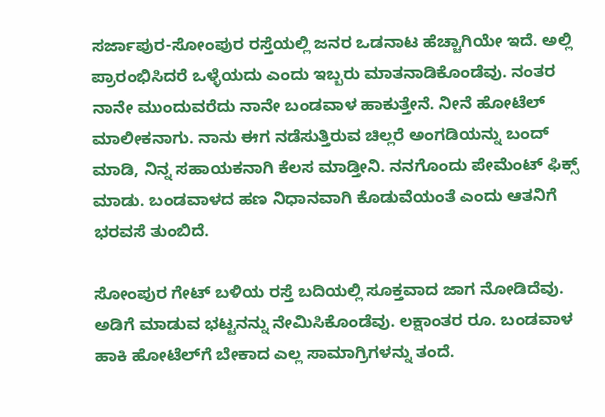ಸರ್ಜಾಪುರ-ಸೋಂಪುರ ರಸ್ತೆಯಲ್ಲಿ ಜ‌ನರ ಒಡನಾಟ ಹೆಚ್ಚಾಗಿಯೇ ಇದೆ. ಅಲ್ಲಿ ಪ್ರಾರಂಭಿಸಿದರೆ ಒಳ್ಳೆಯದು ಎಂದು ಇಬ್ಬರು ಮಾತನಾಡಿಕೊಂಡೆವು. ನಂತರ ನಾನೇ ಮುಂದುವರೆದು ನಾನೇ ಬಂಡವಾಳ ಹಾಕುತ್ತೇನೆ. ನೀನೆ ಹೋಟೆಲ್ ಮಾಲೀಕನಾಗು. ನಾನು ಈಗ ನಡೆಸುತ್ತಿರುವ ಚಿಲ್ಲರೆ ಅಂಗಡಿಯನ್ನು ಬಂದ್ ಮಾಡಿ, ನಿನ್ನ ಸಹಾಯಕನಾಗಿ ಕೆಲಸ ಮಾಡ್ತೀನಿ. ನನಗೊಂದು ಪೇಮೆಂಟ್ ಫಿಕ್ಸ್ ಮಾಡು. ಬಂಡವಾಳದ ಹಣ ನಿಧಾನವಾಗಿ ಕೊಡುವೆಯಂತೆ ಎಂದು ಆತನಿಗೆ ಭರವಸೆ ತುಂಬಿದೆ.

ಸೋಂಪುರ ಗೇಟ್ ಬಳಿಯ ರಸ್ತೆ ಬದಿಯಲ್ಲಿ ಸೂಕ್ತವಾದ ಜಾಗ ನೋಡಿದೆವು. ಅಡಿಗೆ ಮಾಡುವ ಭಟ್ಟನನ್ನು ನೇಮಿಸಿಕೊಂಡೆವು. ಲಕ್ಷಾಂತರ ರೂ. ಬಂಡವಾಳ ಹಾಕಿ‌ ಹೋಟೆಲ್‌ಗೆ ಬೇಕಾದ ಎಲ್ಲ‌ ಸಾಮಾಗ್ರಿಗಳನ್ನು ತಂದೆ.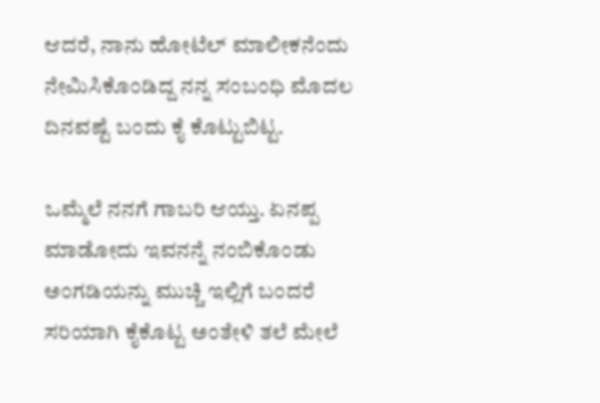ಆದರೆ, ನಾನು ಹೋಟೆಲ್ ಮಾಲೀಕನೆಂದು ನೇಮಿಸಿಕೊಂಡಿದ್ದ ನನ್ನ ಸಂಬಂಧಿ ಮೊದಲ‌ ದಿನವಷ್ಟೆ ಬಂದು ಕೈ ಕೊಟ್ಟುಬಿಟ್ಟ.

ಒಮ್ಮೆಲೆ ನನಗೆ ಗಾಬರಿ ಆಯ್ತು. ಏನಪ್ಪ ಮಾಡೋದು ಇವನನ್ನೆ ನಂಬಿಕೊಂಡು ಅಂಗಡಿಯನ್ನು ಮುಚ್ಚಿ ಇಲ್ಲಿಗೆ ಬಂದರೆ ಸರಿಯಾಗಿ ಕೈಕೊಟ್ಟ‌ ಅಂತೇಳಿ ತಲೆ ಮೇಲೆ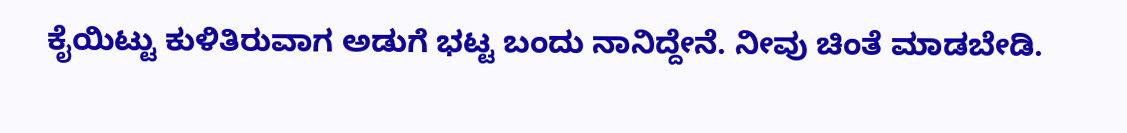ಕೈಯಿಟ್ಟು ಕುಳಿತಿರುವಾಗ ಅಡುಗೆ ಭಟ್ಟ ಬಂದು ನಾನಿದ್ದೇನೆ. ನೀವು ಚಿಂತೆ ಮಾಡಬೇಡಿ.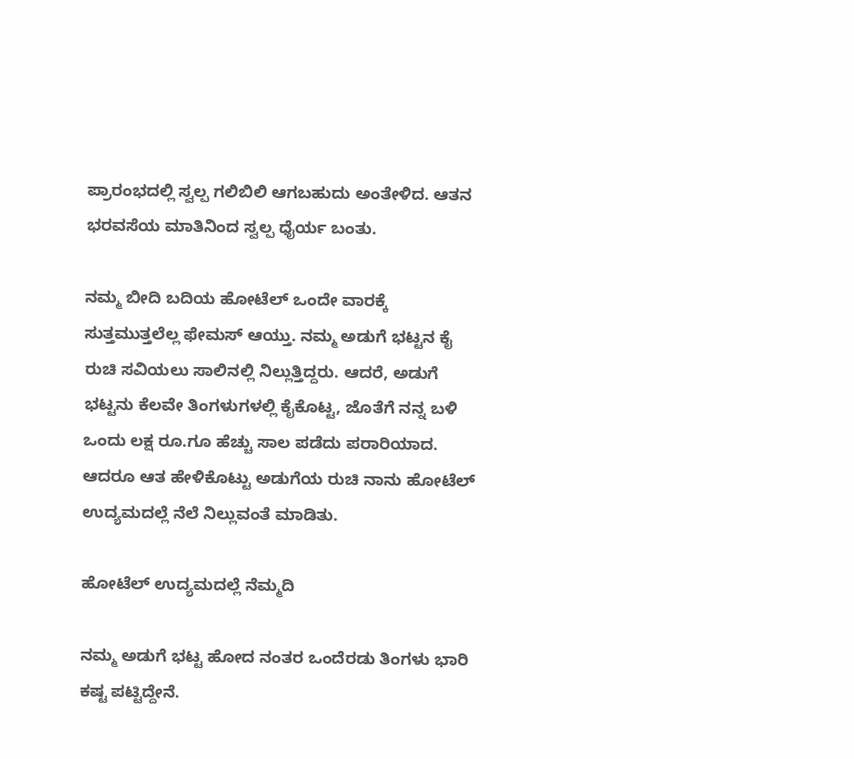ಪ್ರಾರಂಭದಲ್ಲಿ ಸ್ವಲ್ಪ ಗಲಿಬಿಲಿ ಆಗಬಹುದು ಅಂತೇಳಿದ. ಆತನ ಭರವಸೆಯ ಮಾತಿನಿಂದ ಸ್ವಲ್ಪ ಧೈರ್ಯ ಬಂತು.

ನಮ್ಮ ಬೀದಿ ಬದಿಯ ಹೋಟೆಲ್ ಒಂದೇ ವಾರಕ್ಕೆ ಸುತ್ತಮುತ್ತಲೆಲ್ಲ ಫೇಮಸ್ ಆಯ್ತು. ನಮ್ಮ ಅಡುಗೆ ಭಟ್ಟನ ಕೈ ರುಚಿ ಸವಿಯಲು ಸಾಲಿನಲ್ಲಿ ನಿಲ್ಲುತ್ತಿದ್ದರು. ಆದರೆ, ಅಡುಗೆ ಭಟ್ಟನು‌ ಕೆಲವೇ ತಿಂಗಳುಗಳಲ್ಲಿ ಕೈಕೊಟ್ಟ, ಜೊತೆಗೆ ನನ್ನ ಬಳಿ ಒಂದು ಲಕ್ಷ ರೂ.ಗೂ ಹೆಚ್ಚು ಸಾಲ ಪಡೆದು ಪರಾರಿಯಾದ. ಆದರೂ ಆತ ಹೇಳಿಕೊಟ್ಟು ಅಡುಗೆಯ ರುಚಿ ನಾನು ಹೋಟೆಲ್ ಉದ್ಯಮದಲ್ಲೆ ನೆಲೆ ನಿಲ್ಲುವಂತೆ ಮಾಡಿತು.

ಹೋಟೆಲ್‌ ಉದ್ಯಮದಲ್ಲೆ ನೆಮ್ಮದಿ

ನಮ್ಮ‌ ಅಡುಗೆ ಭಟ್ಟ ಹೋದ ನಂತರ ಒಂದೆರಡು ತಿಂಗಳು ಭಾರಿ ಕಷ್ಟ ಪಟ್ಟಿದ್ದೇನೆ.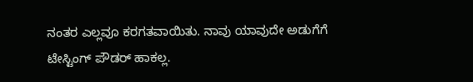ನಂತರ ಎಲ್ಲವೂ ಕರಗತವಾಯಿತು. ನಾವು ಯಾವುದೇ ಅಡುಗೆಗೆ ಟೇಸ್ಟಿಂಗ್ ಪೌಡರ್ ಹಾಕಲ್ಲ.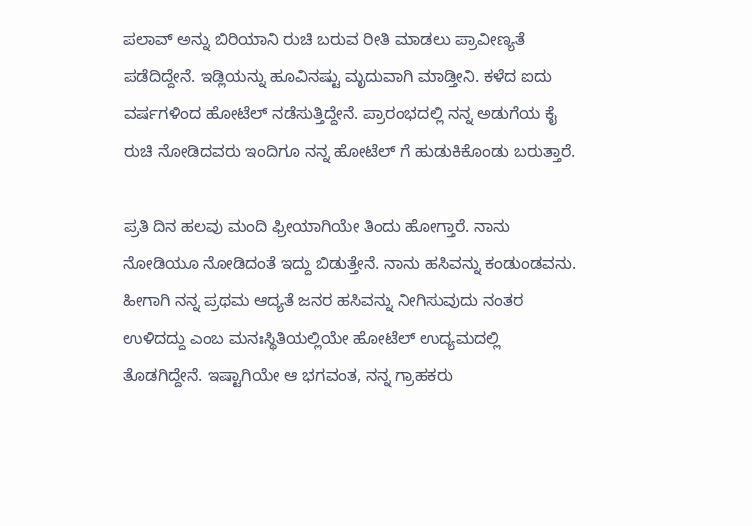ಪಲಾವ್‌ ಅನ್ನು ಬಿರಿಯಾನಿ ರುಚಿ ಬರುವ ರೀತಿ ಮಾಡಲು ಪ್ರಾವೀಣ್ಯತೆ ಪಡೆದಿದ್ದೇನೆ. ಇಡ್ಲಿಯನ್ನು ಹೂವಿನಷ್ಟು ಮೃದುವಾಗಿ ಮಾಡ್ತೀನಿ. ಕಳೆದ ಐದು ವರ್ಷಗಳಿಂದ ಹೋಟೆಲ್ ನಡೆಸುತ್ತಿದ್ದೇನೆ. ಪ್ರಾರಂಭದಲ್ಲಿ ನನ್ನ ಅಡುಗೆಯ ಕೈ ರುಚಿ ನೋಡಿದವರು ಇಂದಿಗೂ ನನ್ನ ಹೋಟೆಲ್ ಗೆ ಹುಡುಕಿಕೊಂಡು ಬರುತ್ತಾರೆ.

ಪ್ರತಿ ದಿನ ಹಲವು ಮಂದಿ ಫ್ರೀಯಾಗಿಯೇ ತಿಂದು ಹೋಗ್ತಾರೆ. ನಾನು ನೋಡಿಯೂ ನೋಡಿದಂತೆ ಇದ್ದು ಬಿಡುತ್ತೇನೆ. ನಾನು ಹಸಿವನ್ನು ಕಂಡುಂಡವನು. ಹೀಗಾಗಿ ನನ್ನ ಪ್ರಥಮ‌‌‌ ಆದ್ಯತೆ‌ ಜನರ ಹಸಿವನ್ನು ನೀಗಿಸುವುದು ನಂತರ ಉಳಿದದ್ದು ಎಂಬ ಮನಃಸ್ಥಿತಿಯಲ್ಲಿಯೇ ಹೋಟೆಲ್ ಉದ್ಯಮದಲ್ಲಿ ತೊಡಗಿದ್ದೇನೆ. ಇಷ್ಟಾಗಿಯೇ ಆ ಭಗವಂತ, ನನ್ನ ಗ್ರಾಹಕರು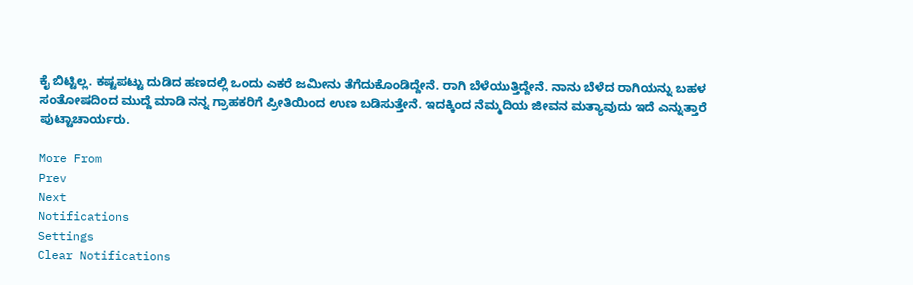ಕೈ ಬಿಟ್ಟಿಲ್ಲ. ಕಷ್ಟಪಟ್ಟು ದುಡಿದ ಹಣದಲ್ಲಿ ಒಂದು ಎಕರೆ ಜಮೀನು ತೆಗೆದುಕೊಂಡಿದ್ದೇನೆ. ರಾಗಿ ಬೆಳೆಯುತ್ತಿದ್ದೇನೆ. ನಾನು ಬೆಳೆದ ರಾಗಿಯನ್ನು ಬಹಳ ಸಂತೋಷದಿಂದ ಮುದ್ದೆ ಮಾಡಿ ನನ್ನ ಗ್ರಾಹಕರಿಗೆ ಪ್ರೀತಿಯಿಂದ ಉಣ ಬಡಿಸುತ್ತೇನೆ. ಇದಕ್ಕಿಂದ ನೆಮ್ಮದಿಯ ಜೀವನ‌ ಮತ್ಯಾವುದು ಇದೆ ಎನ್ನುತ್ತಾರೆ ಪುಟ್ಟಾಚಾರ್ಯರು.

More From
Prev
Next
Notifications
Settings
Clear Notifications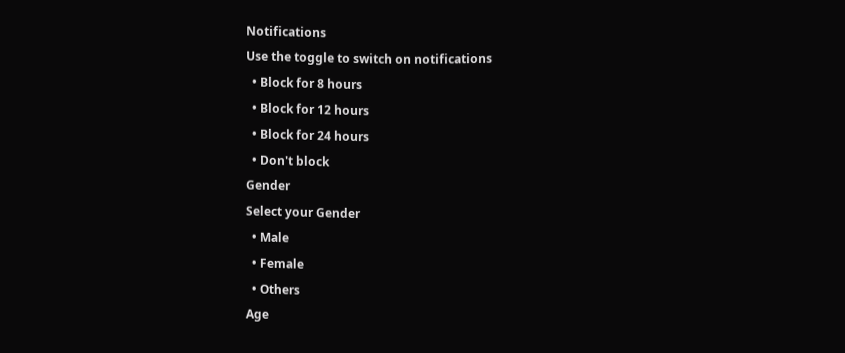Notifications
Use the toggle to switch on notifications
  • Block for 8 hours
  • Block for 12 hours
  • Block for 24 hours
  • Don't block
Gender
Select your Gender
  • Male
  • Female
  • Others
Age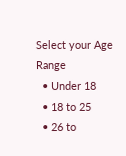Select your Age Range
  • Under 18
  • 18 to 25
  • 26 to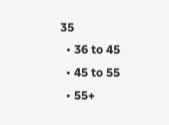35
  • 36 to 45
  • 45 to 55
  • 55+